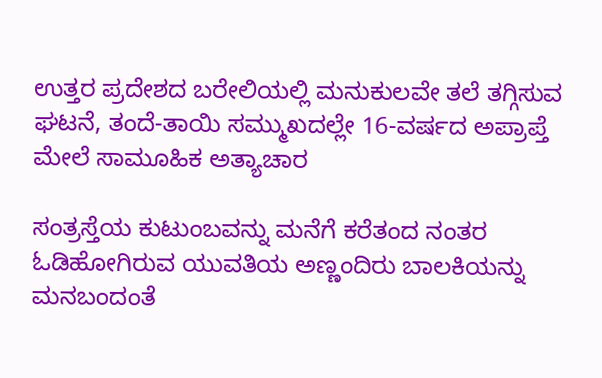ಉತ್ತರ ಪ್ರದೇಶದ ಬರೇಲಿಯಲ್ಲಿ ಮನುಕುಲವೇ ತಲೆ ತಗ್ಗಿಸುವ ಘಟನೆ, ತಂದೆ-ತಾಯಿ ಸಮ್ಮುಖದಲ್ಲೇ 16-ವರ್ಷದ ಅಪ್ರಾಪ್ತೆ ಮೇಲೆ ಸಾಮೂಹಿಕ ಅತ್ಯಾಚಾರ

ಸಂತ್ರಸ್ತೆಯ ಕುಟುಂಬವನ್ನು ಮನೆಗೆ ಕರೆತಂದ ನಂತರ ಓಡಿಹೋಗಿರುವ ಯುವತಿಯ ಅಣ್ಣಂದಿರು ಬಾಲಕಿಯನ್ನು ಮನಬಂದಂತೆ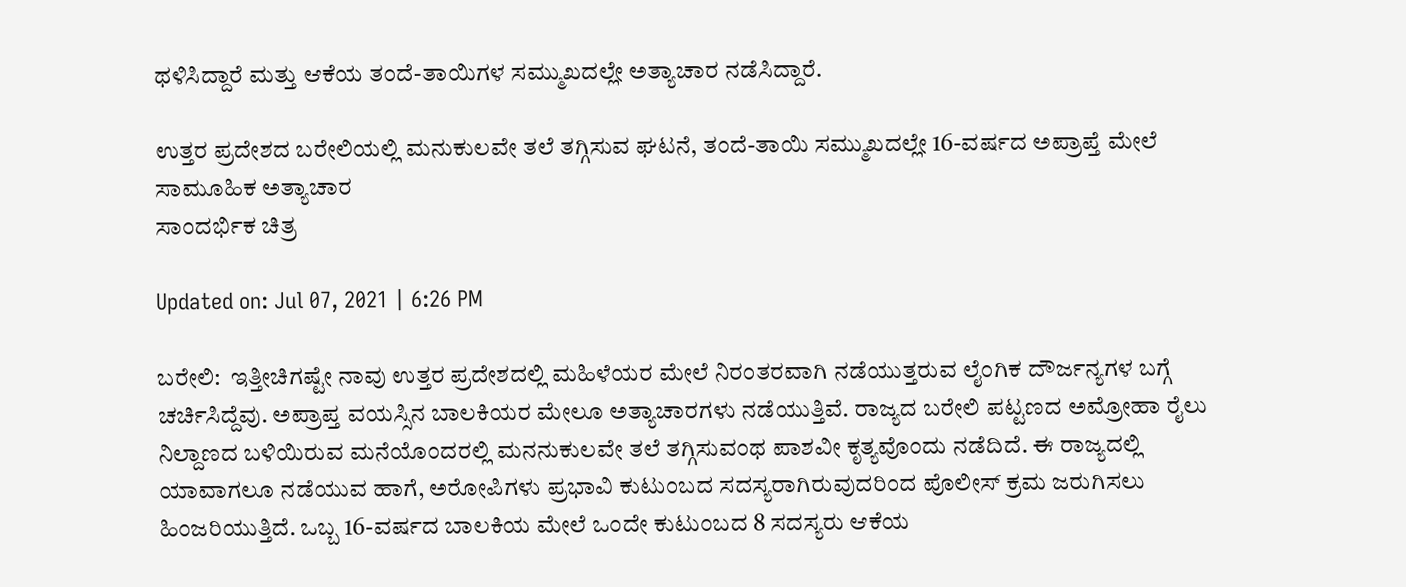ಥಳಿಸಿದ್ದಾರೆ ಮತ್ತು ಆಕೆಯ ತಂದೆ-ತಾಯಿಗಳ ಸಮ್ಮುಖದಲ್ಲೇ ಅತ್ಯಾಚಾರ ನಡೆಸಿದ್ದಾರೆ.

ಉತ್ತರ ಪ್ರದೇಶದ ಬರೇಲಿಯಲ್ಲಿ ಮನುಕುಲವೇ ತಲೆ ತಗ್ಗಿಸುವ ಘಟನೆ, ತಂದೆ-ತಾಯಿ ಸಮ್ಮುಖದಲ್ಲೇ 16-ವರ್ಷದ ಅಪ್ರಾಪ್ತೆ ಮೇಲೆ ಸಾಮೂಹಿಕ ಅತ್ಯಾಚಾರ
ಸಾಂದರ್ಭಿಕ ಚಿತ್ರ

Updated on: Jul 07, 2021 | 6:26 PM

ಬರೇಲಿ:  ಇತ್ತೀಚಿಗಷ್ಟೇ ನಾವು ಉತ್ತರ ಪ್ರದೇಶದಲ್ಲಿ ಮಹಿಳೆಯರ ಮೇಲೆ ನಿರಂತರವಾಗಿ ನಡೆಯುತ್ತರುವ ಲೈಂಗಿಕ ದೌರ್ಜನ್ಯಗಳ ಬಗ್ಗೆ ಚರ್ಚಿಸಿದ್ದೆವು. ಅಪ್ರಾಪ್ತ ವಯಸ್ಸಿನ ಬಾಲಕಿಯರ ಮೇಲೂ ಅತ್ಯಾಚಾರಗಳು ನಡೆಯುತ್ತಿವೆ. ರಾಜ್ಯದ ಬರೇಲಿ ಪಟ್ಟಣದ ಅಮ್ರೋಹಾ ರೈಲು ನಿಲ್ದಾಣದ ಬಳಿಯಿರುವ ಮನೆಯೊಂದರಲ್ಲಿ ಮನನುಕುಲವೇ ತಲೆ ತಗ್ಗಿಸುವಂಥ ಪಾಶವೀ ಕೃತ್ಯವೊಂದು ನಡೆದಿದೆ. ಈ ರಾಜ್ಯದಲ್ಲಿ ಯಾವಾಗಲೂ ನಡೆಯುವ ಹಾಗೆ, ಅರೋಪಿಗಳು ಪ್ರಭಾವಿ ಕುಟುಂಬದ ಸದಸ್ಯರಾಗಿರುವುದರಿಂದ ಪೊಲೀಸ್ ಕ್ರಮ ಜರುಗಿಸಲು ಹಿಂಜರಿಯುತ್ತಿದೆ. ಒಬ್ಬ 16-ವರ್ಷದ ಬಾಲಕಿಯ ಮೇಲೆ ಒಂದೇ ಕುಟುಂಬದ 8 ಸದಸ್ಯರು ಆಕೆಯ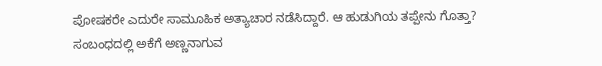ಪೋಷಕರೇ ಎದುರೇ ಸಾಮೂಹಿಕ ಅತ್ಯಾಚಾರ ನಡೆಸಿದ್ದಾರೆ. ಆ ಹುಡುಗಿಯ ತಪ್ಪೇನು ಗೊತ್ತಾ? ಸಂಬಂಧದಲ್ಲಿ ಅಕೆಗೆ ಅಣ್ಣನಾಗುವ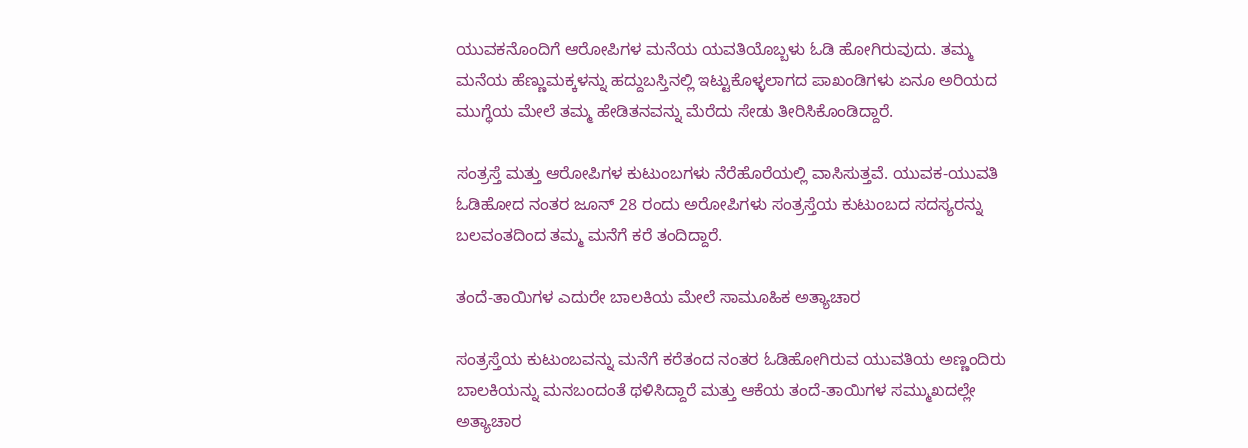ಯುವಕನೊಂದಿಗೆ ಆರೋಪಿಗಳ ಮನೆಯ ಯವತಿಯೊಬ್ಬಳು ಓಡಿ ಹೋಗಿರುವುದು. ತಮ್ಮ ಮನೆಯ ಹೆಣ್ಣುಮಕ್ಕಳನ್ನು ಹದ್ದುಬಸ್ತಿನಲ್ಲಿ ಇಟ್ಟುಕೊಳ್ಳಲಾಗದ ಪಾಖಂಡಿಗಳು ಏನೂ ಅರಿಯದ ಮುಗ್ಧೆಯ ಮೇಲೆ ತಮ್ಮ ಹೇಡಿತನವನ್ನು ಮೆರೆದು ಸೇಡು ತೀರಿಸಿಕೊಂಡಿದ್ದಾರೆ.

ಸಂತ್ರಸ್ತೆ ಮತ್ತು ಆರೋಪಿಗಳ ಕುಟುಂಬಗಳು ನೆರೆಹೊರೆಯಲ್ಲಿ ವಾಸಿಸುತ್ತವೆ. ಯುವಕ-ಯುವತಿ ಓಡಿಹೋದ ನಂತರ ಜೂನ್ 28 ರಂದು ಅರೋಪಿಗಳು ಸಂತ್ರಸ್ತೆಯ ಕುಟುಂಬದ ಸದಸ್ಯರನ್ನು ಬಲವಂತದಿಂದ ತಮ್ಮ ಮನೆಗೆ ಕರೆ ತಂದಿದ್ದಾರೆ.

ತಂದೆ-ತಾಯಿಗಳ ಎದುರೇ ಬಾಲಕಿಯ ಮೇಲೆ ಸಾಮೂಹಿಕ ಅತ್ಯಾಚಾರ

ಸಂತ್ರಸ್ತೆಯ ಕುಟುಂಬವನ್ನು ಮನೆಗೆ ಕರೆತಂದ ನಂತರ ಓಡಿಹೋಗಿರುವ ಯುವತಿಯ ಅಣ್ಣಂದಿರು ಬಾಲಕಿಯನ್ನು ಮನಬಂದಂತೆ ಥಳಿಸಿದ್ದಾರೆ ಮತ್ತು ಆಕೆಯ ತಂದೆ-ತಾಯಿಗಳ ಸಮ್ಮುಖದಲ್ಲೇ ಅತ್ಯಾಚಾರ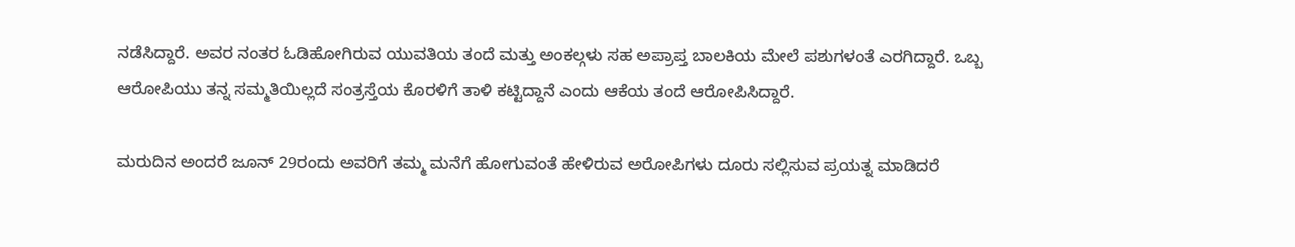ನಡೆಸಿದ್ದಾರೆ. ಅವರ ನಂತರ ಓಡಿಹೋಗಿರುವ ಯುವತಿಯ ತಂದೆ ಮತ್ತು ಅಂಕಲ್ಗಳು ಸಹ ಅಪ್ರಾಪ್ತ ಬಾಲಕಿಯ ಮೇಲೆ ಪಶುಗಳಂತೆ ಎರಗಿದ್ದಾರೆ. ಒಬ್ಬ ಆರೋಪಿಯು ತನ್ನ ಸಮ್ಮತಿಯಿಲ್ಲದೆ ಸಂತ್ರಸ್ತೆಯ ಕೊರಳಿಗೆ ತಾಳಿ ಕಟ್ಟಿದ್ದಾನೆ ಎಂದು ಆಕೆಯ ತಂದೆ ಆರೋಪಿಸಿದ್ದಾರೆ.

ಮರುದಿನ ಅಂದರೆ ಜೂನ್ 29ರಂದು ಅವರಿಗೆ ತಮ್ಮ ಮನೆಗೆ ಹೋಗುವಂತೆ ಹೇಳಿರುವ ಅರೋಪಿಗಳು ದೂರು ಸಲ್ಲಿಸುವ ಪ್ರಯತ್ನ ಮಾಡಿದರೆ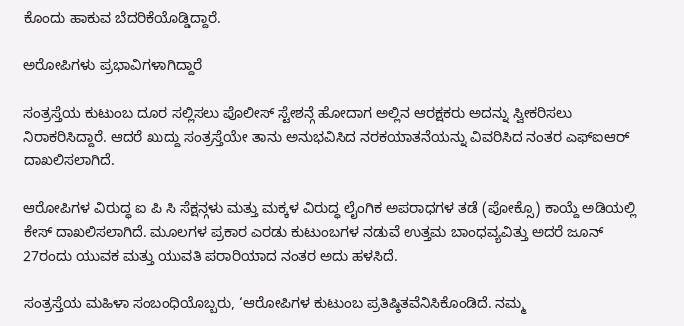ಕೊಂದು ಹಾಕುವ ಬೆದರಿಕೆಯೊಡ್ಡಿದ್ದಾರೆ.

ಅರೋಪಿಗಳು ಪ್ರಭಾವಿಗಳಾಗಿದ್ದಾರೆ

ಸಂತ್ರಸ್ತೆಯ ಕುಟುಂಬ ದೂರ ಸಲ್ಲಿಸಲು ಪೊಲೀಸ್ ಸ್ಟೇಶನ್ಗೆ ಹೋದಾಗ ಅಲ್ಲಿನ ಆರಕ್ಷಕರು ಅದನ್ನು ಸ್ವೀಕರಿಸಲು ನಿರಾಕರಿಸಿದ್ದಾರೆ. ಆದರೆ ಖುದ್ದು ಸಂತ್ರಸ್ತೆಯೇ ತಾನು ಅನುಭವಿಸಿದ ನರಕಯಾತನೆಯನ್ನು ವಿವರಿಸಿದ ನಂತರ ಎಫ್ಐಆರ್ ದಾಖಲಿಸಲಾಗಿದೆ.

ಆರೋಪಿಗಳ ವಿರುದ್ಧ ಐ ಪಿ ಸಿ ಸೆಕ್ಷನ್ಗಳು ಮತ್ತು ಮಕ್ಕಳ ವಿರುದ್ಧ ಲೈಂಗಿಕ ಅಪರಾಧಗಳ ತಡೆ (ಪೋಕ್ಸೊ) ಕಾಯ್ದೆ ಅಡಿಯಲ್ಲಿ ಕೇಸ್ ದಾಖಲಿಸಲಾಗಿದೆ. ಮೂಲಗಳ ಪ್ರಕಾರ ಎರಡು ಕುಟುಂಬಗಳ ನಡುವೆ ಉತ್ತಮ ಬಾಂಧವ್ಯವಿತ್ತು ಅದರೆ ಜೂನ್ 27ರಂದು ಯುವಕ ಮತ್ತು ಯುವತಿ ಪರಾರಿಯಾದ ನಂತರ ಅದು ಹಳಸಿದೆ.

ಸಂತ್ರಸ್ತೆಯ ಮಹಿಳಾ ಸಂಬಂಧಿಯೊಬ್ಬರು, ‘ಆರೋಪಿಗಳ ಕುಟುಂಬ ಪ್ರತಿಷ್ಠಿತವೆನಿಸಿಕೊಂಡಿದೆ. ನಮ್ಮ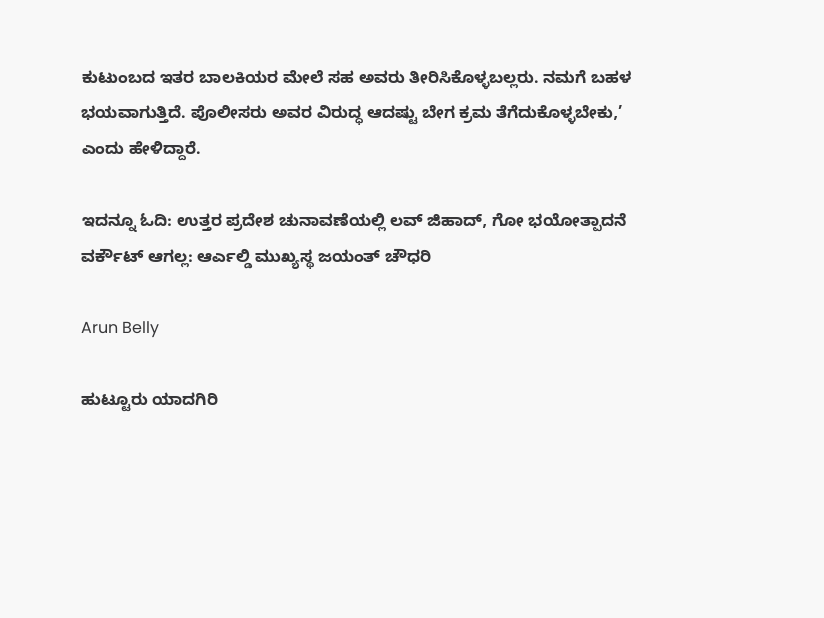ಕುಟುಂಬದ ಇತರ ಬಾಲಕಿಯರ ಮೇಲೆ ಸಹ ಅವರು ತೀರಿಸಿಕೊಳ್ಳಬಲ್ಲರು. ನಮಗೆ ಬಹಳ ಭಯವಾಗುತ್ತಿದೆ. ಪೊಲೀಸರು ಅವರ ವಿರುದ್ಧ ಆದಷ್ಟು ಬೇಗ ಕ್ರಮ ತೆಗೆದುಕೊಳ್ಳಬೇಕು,’ ಎಂದು ಹೇಳಿದ್ದಾರೆ.

ಇದನ್ನೂ ಓದಿ: ಉತ್ತರ ಪ್ರದೇಶ ಚುನಾವಣೆಯಲ್ಲಿ ಲವ್ ಜಿಹಾದ್, ಗೋ ಭಯೋತ್ಪಾದನೆ ವರ್ಕೌಟ್ ಆಗಲ್ಲ: ಆರ್ಎಲ್ಡಿ ಮುಖ್ಯಸ್ಥ ಜಯಂತ್ ಚೌಧರಿ

Arun Belly

ಹುಟ್ಟೂರು ಯಾದಗಿರಿ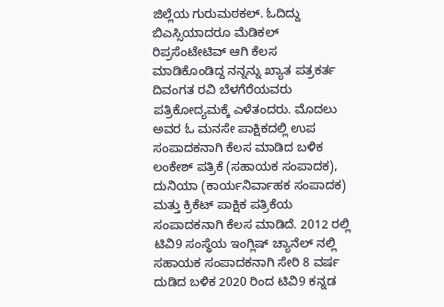ಜಿಲ್ಲೆಯ ಗುರುಮಠಕಲ್. ಓದಿದ್ದು ಬಿಎಸ್ಸಿಯಾದರೂ ಮೆಡಿಕಲ್ ರಿಪ್ರಸೆಂಟೇಟಿವ್ ಆಗಿ ಕೆಲಸ ಮಾಡಿಕೊಂಡಿದ್ದ ನನ್ನನ್ನು ಖ್ಯಾತ ಪತ್ರಕರ್ತ ದಿವಂಗತ ರವಿ ಬೆಳಗೆರೆಯವರು ಪತ್ರಿಕೋದ್ಯಮಕ್ಕೆ ಎಳೆತಂದರು. ಮೊದಲು ಅವರ ಓ ಮನಸೇ ಪಾಕ್ಷಿಕದಲ್ಲಿ ಉಪ ಸಂಪಾದಕನಾಗಿ ಕೆಲಸ ಮಾಡಿದ ಬಳಿಕ ಲಂಕೇಶ್ ಪತ್ರಿಕೆ (ಸಹಾಯಕ ಸಂಪಾದಕ), ದುನಿಯಾ (ಕಾರ್ಯನಿರ್ವಾಹಕ ಸಂಪಾದಕ) ಮತ್ತು ಕ್ರಿಕೆಟ್ ಪಾಕ್ಷಿಕ ಪತ್ರಿಕೆಯ ಸಂಪಾದಕನಾಗಿ ಕೆಲಸ ಮಾಡಿದೆ. 2012 ರಲ್ಲಿ ಟಿವಿ9 ಸಂಸ್ಥೆಯ ಇಂಗ್ಲಿಷ್ ಚ್ಯಾನೆಲ್ ನಲ್ಲಿ ಸಹಾಯಕ ಸಂಪಾದಕನಾಗಿ ಸೇರಿ 8 ವರ್ಷ ದುಡಿದ ಬಳಿಕ 2020 ರಿಂದ ಟಿವಿ9 ಕನ್ನಡ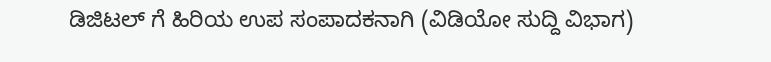ಡಿಜಿಟಲ್ ಗೆ ಹಿರಿಯ ಉಪ ಸಂಪಾದಕನಾಗಿ (ವಿಡಿಯೋ ಸುದ್ದಿ ವಿಭಾಗ)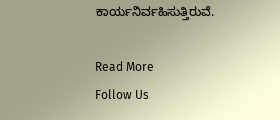ಕಾರ್ಯನಿರ್ವಹಿಸುತ್ತಿರುವೆ.

Read More
Follow Us